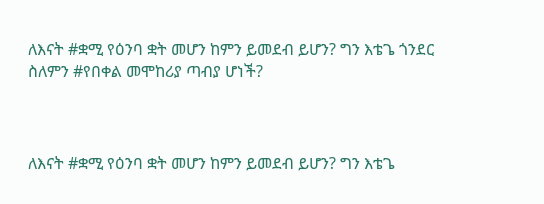ለእናት #ቋሚ የዕንባ ቋት መሆን ከምን ይመደብ ይሆን? ግን እቴጌ ጎንደር ስለምን #የበቀል መሞከሪያ ጣብያ ሆነች?



ለእናት #ቋሚ የዕንባ ቋት መሆን ከምን ይመደብ ይሆን? ግን እቴጌ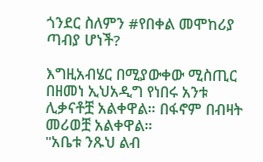ጎንደር ስለምን #የበቀል መሞከሪያ ጣብያ ሆነች?

እግዚአብሄር በሚያውቀው ሚስጢር በዘመነ ኢህአዲግ የነበሩ አንቱ ሊቃናቶቿ አልቀዋል። በፋኖም በብዛት መሪወቿ አልቀዋል።
"አቤቱ ንጹህ ልብ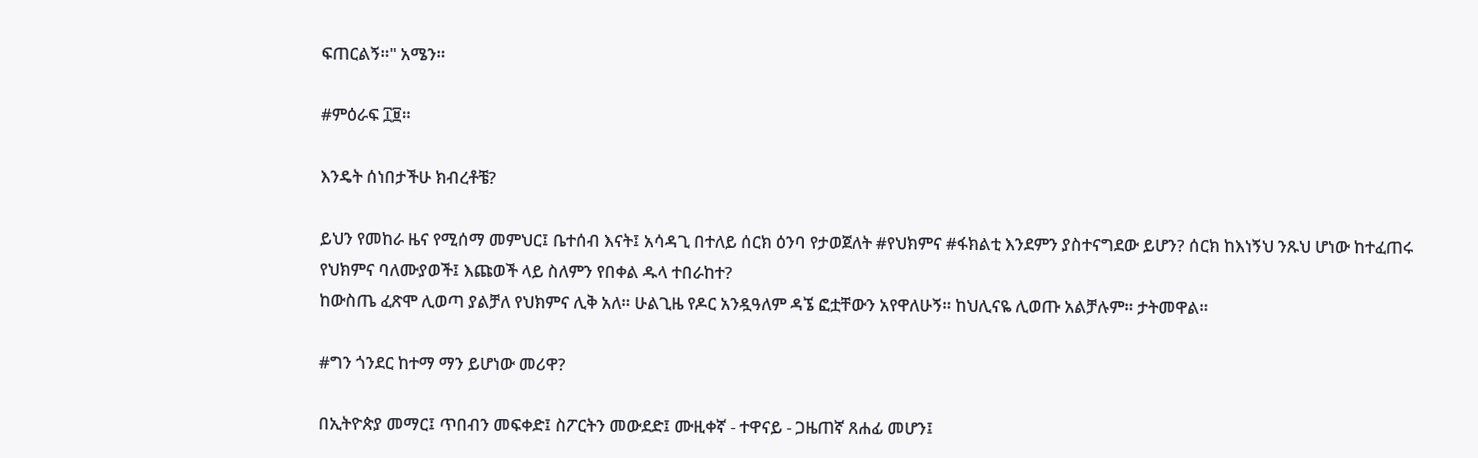ፍጠርልኝ።" አሜን።

#ምዕራፍ ፲፱።

እንዴት ሰነበታችሁ ክብረቶቼ?

ይህን የመከራ ዜና የሚሰማ መምህር፤ ቤተሰብ እናት፤ አሳዳጊ በተለይ ሰርክ ዕንባ የታወጀለት #የህክምና #ፋክልቲ እንደምን ያስተናግደው ይሆን? ሰርክ ከእነኝህ ንጹህ ሆነው ከተፈጠሩ የህክምና ባለሙያወች፤ እጩወች ላይ ስለምን የበቀል ዱላ ተበራከተ?
ከውስጤ ፈጽሞ ሊወጣ ያልቻለ የህክምና ሊቅ አለ። ሁልጊዜ የዶር አንዷዓለም ዳኜ ፎቷቸውን አየዋለሁኝ። ከህሊናዬ ሊወጡ አልቻሉም። ታትመዋል።

#ግን ጎንደር ከተማ ማን ይሆነው መሪዋ?

በኢትዮጵያ መማር፤ ጥበብን መፍቀድ፤ ስፖርትን መውደድ፤ ሙዚቀኛ - ተዋናይ - ጋዜጠኛ ጸሐፊ መሆን፤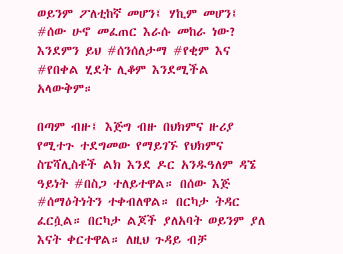ወይንም ፖለቲከኛ መሆን፤ ሃኪም መሆን፤ #ሰው ሁኖ መፈጠር እራሱ መከራ ነው? እንደምን ይህ #ሰንሰለታማ #የቂም እና #የበቀል ሂደት ሊቆም እንደሚችል አላውቅም።

በጣም ብዙ፤ እጅግ ብዙ በህክምና ዙሪያ የሚተጉ ተደግመው የማይገኙ የህክምና ስፔሻሊስቶች ልክ እንደ ዶር አንዱዓለም ዳኜ ዓይነት #በስጋ ተለይተዋል። በሰው እጅ #ሰማዕትነትን ተቀብለዋል። በርካታ ትዳር ፈርሷል። በርካታ ልጆች ያለአባት ወይንም ያለ እናት ቀርተዋል። ለዚህ ጉዳይ ብቻ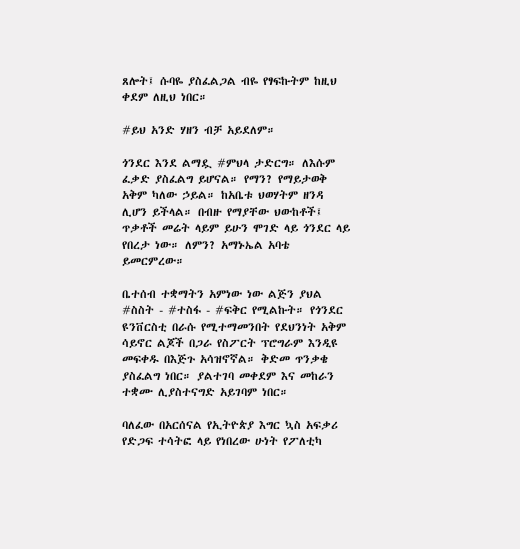ጸሎት፤ ሱባዬ ያስፈልጋል ብዬ የፃፍኩትም ከዚህ ቀደም ለዚህ ነበር።

#ይህ አንድ ሃዘን ብቻ አይደለም።

ጎንደር እንደ ልማዷ #ምህላ ታድርግ። ለእሱም ፈቃድ ያስፈልግ ይሆናል። የማን? የማይታወቅ አቅም ካለው ኃይል። ከአቤቱ ህወሃትም ዘንዳ ሊሆን ይችላል። በብዙ የማያቸው ህውከቶች፤ ጥቃቶች መሬት ላይም ይሁን ሞገድ ላይ ጎንደር ላይ የበረታ ነው። ለምን? አማኑኤል አባቴ ይመርምረው።

ቤተሰብ ተቋማትን አምነው ነው ልጅን ያህል #ስስት - #ተስፋ - #ፍቅር የሚልኩት። የጎንደር ዩንቨርስቲ በራሱ የሚተማመንበት የደህንነት አቅም ሳይኖር ልጆች በጋራ የስፖርት ፕሮግራም እንዲዩ መፍቀዱ በእጅጉ አሳዝኖኛል። ቅድመ ጥንቃቄ ያስፈልግ ነበር። ያልተገባ መቀደም እና መከራን ተቋሙ ሊያስተናግድ አይገባም ነበር።

ባለፈው በአርሰናል የኢትዮጵያ እግር ኳስ አፍቃሪ የድጋፍ ተሳትፎ ላይ የነበረው ሁነት የፖለቲካ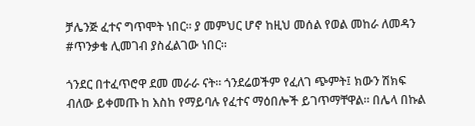ቻሌንጅ ፈተና ግጥሞት ነበር። ያ መምህር ሆኖ ከዚህ መሰል የወል መከራ ለመዳን #ጥንቃቄ ሊመገብ ያስፈልገው ነበር።

ጎንደር በተፈጥሮዋ ደመ መራራ ናት። ጎንደሬወችም የፈለገ ጭምት፤ ክውን ሽክፍ ብለው ይቀመጡ ከ እስከ የማይባሉ የፈተና ማዕበሎች ይገጥማቸዋል። በሌላ በኩል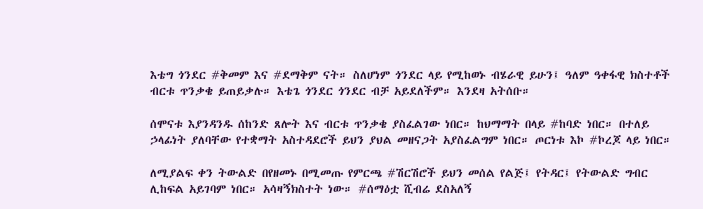እቴግ ጎንደር #ቅመም እና #ደማቅም ናት። ስለሆነም ጎንደር ላይ የሚከወኑ ብሄራዊ ይሁን፤ ዓለም ዓቀፋዊ ክስተቶች ብርቱ ጥንቃቄ ይጠይቃሉ። እቴጌ ጎንደር ጎንደር ብቻ አይደለችም። እንደዛ አትሰቡ።

ሰሞናቱ እያንዳንዱ ሰከንድ ጸሎት እና ብርቱ ጥንቃቄ ያስፈልገው ነበር። ከህማማት በላይ #ከባድ ነበር። በተለይ ኃላፊነት ያለባቸው የተቋማት አስተዳደሮች ይህን ያህል መዘናጋት አያስፈልግም ነበር። ጦርነቱ እኮ #ኮረጆ ላይ ነበር።

ለሚያልፍ ቀን ትውልድ በየዘመኑ በሚመጡ የምርጫ #ሽርሽሮች ይህን መሰል የልጅ፤ የትዳር፤ የትውልድ ግብር ሊከፍል አይገባም ነበር። አሳዛኝክስተት ነው። #ሰማዕቷ ሺብሬ ደስአለኝ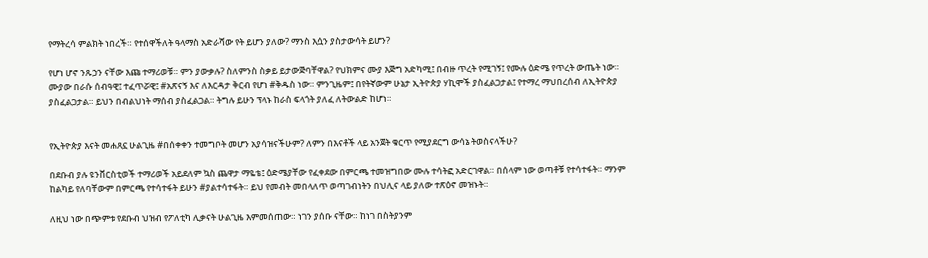የማትረሳ ምልክት ነበረች። የተሰዋችለት ዓላማስ አድራሻው የት ይሆን ያለው? ማንስ እሷን ያስታውሳት ይሆን?

የሆነ ሆኖ ንጹኃን ናቸው እጩ ተማሪወቹ። ምን ያውቃሉ? ስለምንስ ስቃይ ይታውጅባቸዋል? የህክምና ሙያ እጅግ አድካሚ፤ በብዙ ጥረት የሚገኝ፤ የሙሉ ዕድሜ የጥረት ውጤት ነው። ሙያው በራሱ ሰብዓዊ፤ ተፈጥሯዊ፤ #አጽናኝ እና ለእርዳታ ቅርብ የሆነ #ቅዱስ ነው። ምንጊዜም፤ በየትኛውም ሁኔታ ኢትዮጵያ ሃኪሞች ያስፈልጋታል፤ የተማረ ማህበረሰብ ለኢትዮጵያ ያስፈልጋታል። ይህን በብልህነት ማሰብ ያስፈልጋል። ትግሉ ይሁን ፕላኑ ከራስ ፍላጎት ያለፈ ለትውልድ ከሆነ።


የኢትዮጵያ እናት መሐጸኗ ሁልጊዜ #በሰቀቀን ተመግቦት መሆን አያሳዝናችሁም? ለምን በእናቶች ላይ አንጀት ቁርጥ የሚያደርግ ውሳኔ ትወስናላችሁ?

በደቡብ ያሉ ዩንቨርስቲወች ተማሪወች አይደለም ኳስ ጨዋታ ማዬቴ፤ ዕድሜያቸው የፈቀደው በምርጫ ተመዝግበው ሙሉ ተሳትፎ አድርገዋል። በሰላም ነው ወጣቶቹ የተሳተፋት። ማንም ከልካይ የለባቸውም በምርጫ የተሳተፋት ይሁን #ያልተሳተፋት። ይህ የመብት መበላለጥ ወጣገብነትን በህሊና ላይ ያለው ተጽዕኖ መዝኑት።

ለዚህ ነው በጭምቱ የደቡብ ህዝብ የፖለቲካ ሊቃናት ሁልጊዜ እምመሰጠው። ነገን ያሰቡ ናቸው። ከነገ በስትያንም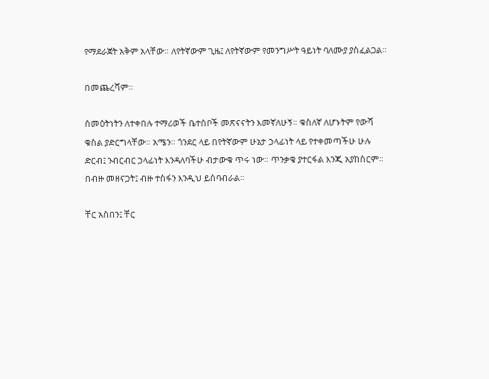የማደራጀት አቅም አላቸው። ለየትኛውም ጊዜ፤ ለየትኛውም የመንግሥት ዓይነት ባለሙያ ያስፈልጋል።

በመጨረሻም።

ሰመዕትነትን ለተቀበሉ ተማሪወች ቤተሰቦች መጽናናትን እመኛለሁኝ። ቁስለኛ ለሆኑትም የውሻ ቁስል ያድርግላቸው። አሜን። ጎንደር ላይ በየትኛውም ሁኔታ ኃላፊነት ላይ የተቀመጣችሁ ሁሉ ድርብ፤ ንብርብር ኃላፊነት እንዳለባችሁ ብታውቁ ጥሩ ነው። ጥንቃቄ ያተርፋል እንጂ አያከስርም። በብዙ መዘናጋት፤ ብዙ ተስፋን እንዲህ ይሰባብራል።

ቸር አስበን፤ ቸር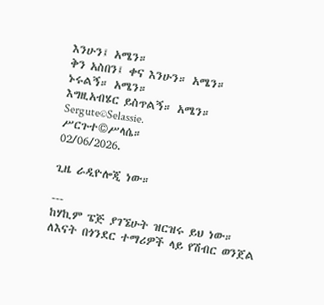እንሁን፤ አሜን።
ቅን አስበን፤ ቀና እንሁን። አሜን።
ኑሩልኝ። አሜን።
እግዚአብሄር ይስጥልኝ። አሜን።
Sergute©Selassie.
ሥርጉተ©ሥላሴ።
02/06/2026.

ጊዜ ራዲዮሎጂ ነው።

---
ከሃኪም ፔጅ ያገኜሁት ዝርዝሩ ይህ ነው።
ለእናት በጎንደር ተማሪዎች ላይ የሽብር ወንጀል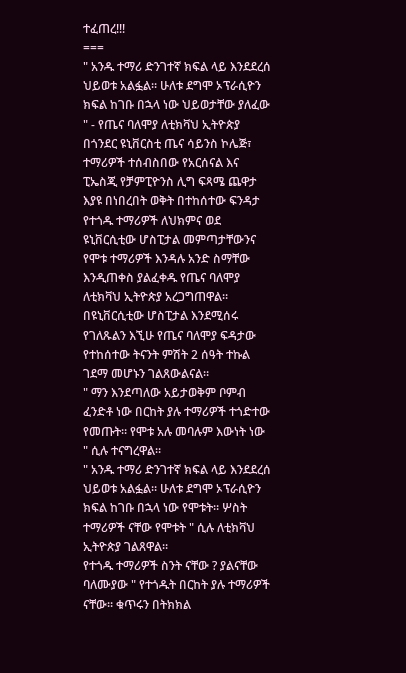ተፈጠረ!!!
===
" አንዱ ተማሪ ድንገተኛ ክፍል ላይ እንደደረሰ ህይወቱ አልፏል። ሁለቱ ደግሞ ኦፕራሲዮን ክፍል ከገቡ በኋላ ነው ህይወታቸው ያለፈው " - የጤና ባለሞያ ለቲክቫህ ኢትዮጵያ
በጎንደር ዩኒቨርስቲ ጤና ሳይንስ ኮሌጅ፣ ተማሪዎች ተሰብስበው የአርሰናል እና ፒኤስጂ የቻምፒዮንስ ሊግ ፍጻሜ ጨዋታ እያዩ በነበረበት ወቅት በተከሰተው ፍንዳታ የተጎዱ ተማሪዎች ለህክምና ወደ ዩኒቨርሲቲው ሆስፒታል መምጣታቸውንና የሞቱ ተማሪዎች እንዳሉ አንድ ስማቸው እንዲጠቀስ ያልፈቀዱ የጤና ባለሞያ ለቲክቫህ ኢትዮጵያ አረጋግጠዋል።
በዩኒቨርሲቲው ሆስፒታል እንደሚሰሩ የገለጹልን እኚሁ የጤና ባለሞያ ፍዳታው የተከሰተው ትናንት ምሽት 2 ሰዓት ተኩል ገደማ መሆኑን ገልጸውልናል።
" ማን እንደጣለው አይታወቅም ቦምብ ፈንድቶ ነው በርከት ያሉ ተማሪዎች ተጎድተው የመጡት። የሞቱ አሉ መባሉም እውነት ነው " ሲሉ ተናግረዋል።
" አንዱ ተማሪ ድንገተኛ ክፍል ላይ እንደደረሰ ህይወቱ አልፏል። ሁለቱ ደግሞ ኦፕራሲዮን ክፍል ከገቡ በኋላ ነው የሞቱት። ሦስት ተማሪዎች ናቸው የሞቱት " ሲሉ ለቲክቫህ ኢትዮጵያ ገልጸዋል።
የተጎዱ ተማሪዎች ስንት ናቸው ? ያልናቸው ባለሙያው " የተጎዱት በርከት ያሉ ተማሪዎች ናቸው። ቁጥሩን በትክክል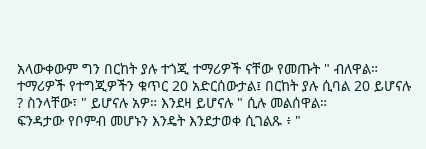አላውቀውም ግን በርከት ያሉ ተጎጂ ተማሪዎች ናቸው የመጡት " ብለዋል።
ተማሪዎች የተግጂዎችን ቁጥር 20 አድርሰውታል፤ በርከት ያሉ ሲባል 20 ይሆናሉ ? ስንላቸው፣ " ይሆናሉ አዎ። እንደዛ ይሆናሉ " ሲሉ መልሰዋል።
ፍንዳታው የቦምብ መሆኑን እንዴት እንደታወቀ ሲገልጹ ፥ "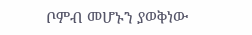ቦምብ መሆኑን ያወቅነው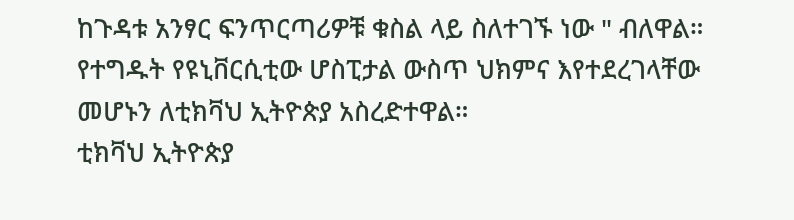ከጉዳቱ አንፃር ፍንጥርጣሪዎቹ ቁስል ላይ ስለተገኙ ነው " ብለዋል።
የተግዱት የዩኒቨርሲቲው ሆስፒታል ውስጥ ህክምና እየተደረገላቸው መሆኑን ለቲክቫህ ኢትዮጵያ አስረድተዋል።
ቲክቫህ ኢትዮጵያ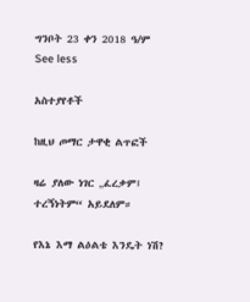ግንቦት 23 ቀን 2018 ዓ/ም
See less

አስተያየቶች

ከዚህ ጦማር ታዋቂ ልጥፎች

ዛሬ ያለው ነገር „ፈረቃም፤ ተረኝነትም“ አይደለም።

የእኔ እማ ልዕልቴ እንዴት ነሽ?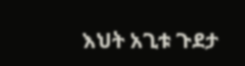እህት አጊቱ ጉደታ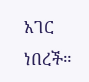አገር ነበረች።